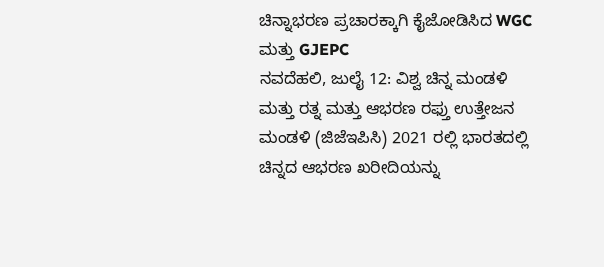ಚಿನ್ನಾಭರಣ ಪ್ರಚಾರಕ್ಕಾಗಿ ಕೈಜೋಡಿಸಿದ WGC ಮತ್ತು GJEPC
ನವದೆಹಲಿ, ಜುಲೈ 12: ವಿಶ್ವ ಚಿನ್ನ ಮಂಡಳಿ ಮತ್ತು ರತ್ನ ಮತ್ತು ಆಭರಣ ರಫ್ತು ಉತ್ತೇಜನ ಮಂಡಳಿ (ಜಿಜೆಇಪಿಸಿ) 2021 ರಲ್ಲಿ ಭಾರತದಲ್ಲಿ ಚಿನ್ನದ ಆಭರಣ ಖರೀದಿಯನ್ನು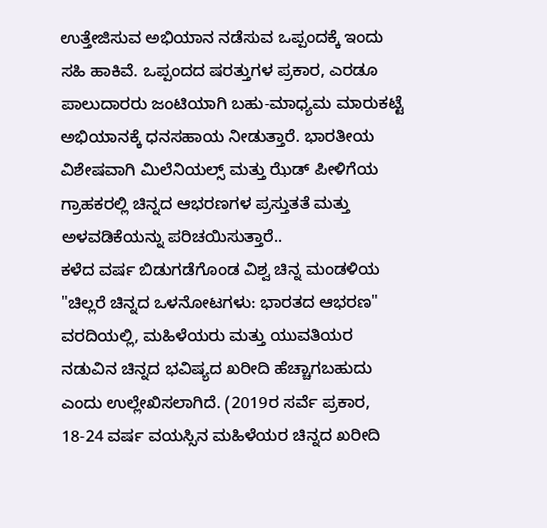ಉತ್ತೇಜಿಸುವ ಅಭಿಯಾನ ನಡೆಸುವ ಒಪ್ಪಂದಕ್ಕೆ ಇಂದು ಸಹಿ ಹಾಕಿವೆ. ಒಪ್ಪಂದದ ಷರತ್ತುಗಳ ಪ್ರಕಾರ, ಎರಡೂ ಪಾಲುದಾರರು ಜಂಟಿಯಾಗಿ ಬಹು-ಮಾಧ್ಯಮ ಮಾರುಕಟ್ಟೆ ಅಭಿಯಾನಕ್ಕೆ ಧನಸಹಾಯ ನೀಡುತ್ತಾರೆ. ಭಾರತೀಯ ವಿಶೇಷವಾಗಿ ಮಿಲೆನಿಯಲ್ಸ್ ಮತ್ತು ಝೆಡ್ ಪೀಳಿಗೆಯ ಗ್ರಾಹಕರಲ್ಲಿ ಚಿನ್ನದ ಆಭರಣಗಳ ಪ್ರಸ್ತುತತೆ ಮತ್ತು ಅಳವಡಿಕೆಯನ್ನು ಪರಿಚಯಿಸುತ್ತಾರೆ..
ಕಳೆದ ವರ್ಷ ಬಿಡುಗಡೆಗೊಂಡ ವಿಶ್ವ ಚಿನ್ನ ಮಂಡಳಿಯ "ಚಿಲ್ಲರೆ ಚಿನ್ನದ ಒಳನೋಟಗಳು: ಭಾರತದ ಆಭರಣ" ವರದಿಯಲ್ಲಿ, ಮಹಿಳೆಯರು ಮತ್ತು ಯುವತಿಯರ ನಡುವಿನ ಚಿನ್ನದ ಭವಿಷ್ಯದ ಖರೀದಿ ಹೆಚ್ಚಾಗಬಹುದು ಎಂದು ಉಲ್ಲೇಖಿಸಲಾಗಿದೆ. (2019ರ ಸರ್ವೆ ಪ್ರಕಾರ, 18-24 ವರ್ಷ ವಯಸ್ಸಿನ ಮಹಿಳೆಯರ ಚಿನ್ನದ ಖರೀದಿ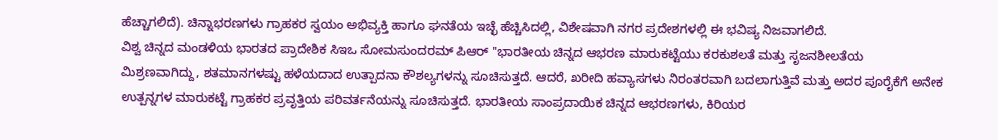ಹೆಚ್ಚಾಗಲಿದೆ). ಚಿನ್ನಾಭರಣಗಳು ಗ್ರಾಹಕರ ಸ್ವಯಂ ಅಭಿವ್ಯಕ್ತಿ ಹಾಗೂ ಘನತೆಯ ಇಚ್ಛೆ ಹೆಚ್ಚಿಸಿದಲ್ಲಿ, ವಿಶೇಷವಾಗಿ ನಗರ ಪ್ರದೇಶಗಳಲ್ಲಿ ಈ ಭವಿಷ್ಯ ನಿಜವಾಗಲಿದೆ.
ವಿಶ್ವ ಚಿನ್ನದ ಮಂಡಳಿಯ ಭಾರತದ ಪ್ರಾದೇಶಿಕ ಸಿಇಒ ಸೋಮಸುಂದರಮ್ ಪಿಆರ್ ''ಭಾರತೀಯ ಚಿನ್ನದ ಆಭರಣ ಮಾರುಕಟ್ಟೆಯು ಕರಕುಶಲತೆ ಮತ್ತು ಸೃಜನಶೀಲತೆಯ ಮಿಶ್ರಣವಾಗಿದ್ದು, ಶತಮಾನಗಳಷ್ಟು ಹಳೆಯದಾದ ಉತ್ಪಾದನಾ ಕೌಶಲ್ಯಗಳನ್ನು ಸೂಚಿಸುತ್ತದೆ. ಆದರೆ, ಖರೀದಿ ಹವ್ಯಾಸಗಳು ನಿರಂತರವಾಗಿ ಬದಲಾಗುತ್ತಿವೆ ಮತ್ತು ಅದರ ಪೂರೈಕೆಗೆ ಅನೇಕ ಉತ್ಪನ್ನಗಳ ಮಾರುಕಟ್ಟೆ ಗ್ರಾಹಕರ ಪ್ರವೃತ್ತಿಯ ಪರಿವರ್ತನೆಯನ್ನು ಸೂಚಿಸುತ್ತದೆ. ಭಾರತೀಯ ಸಾಂಪ್ರದಾಯಿಕ ಚಿನ್ನದ ಆಭರಣಗಳು, ಕಿರಿಯರ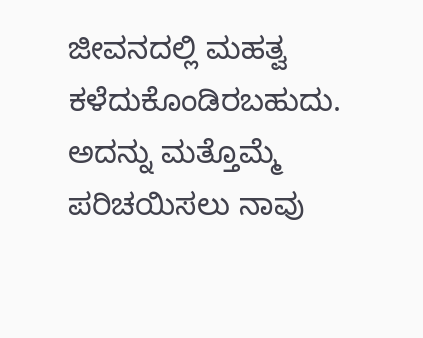ಜೀವನದಲ್ಲಿ ಮಹತ್ವ ಕಳೆದುಕೊಂಡಿರಬಹುದು. ಅದನ್ನು ಮತ್ತೊಮ್ಮೆ ಪರಿಚಯಿಸಲು ನಾವು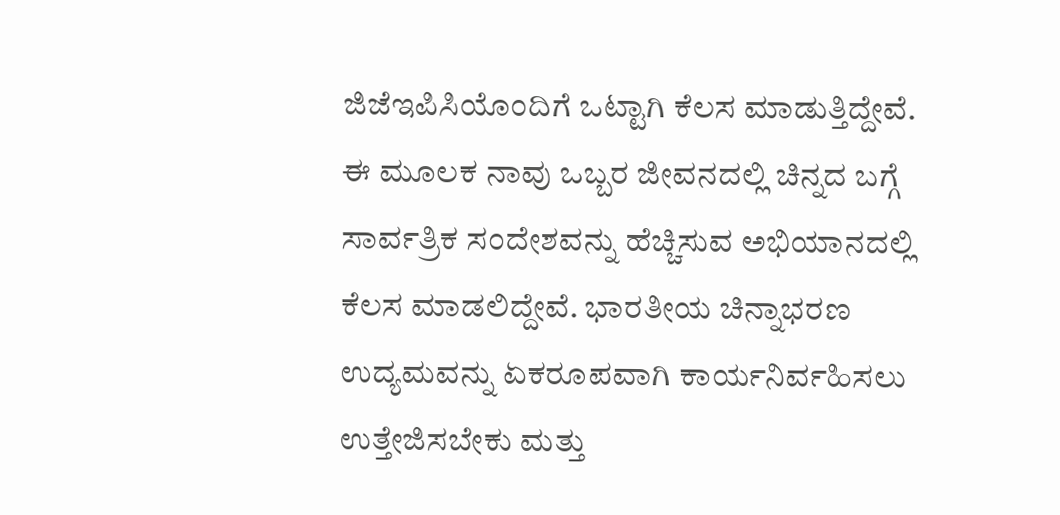ಜಿಜೆಇಪಿಸಿಯೊಂದಿಗೆ ಒಟ್ಟಾಗಿ ಕೆಲಸ ಮಾಡುತ್ತಿದ್ದೇವೆ. ಈ ಮೂಲಕ ನಾವು ಒಬ್ಬರ ಜೀವನದಲ್ಲಿ ಚಿನ್ನದ ಬಗ್ಗೆ ಸಾರ್ವತ್ರಿಕ ಸಂದೇಶವನ್ನು ಹೆಚ್ಚಿಸುವ ಅಭಿಯಾನದಲ್ಲಿ ಕೆಲಸ ಮಾಡಲಿದ್ದೇವೆ. ಭಾರತೀಯ ಚಿನ್ನಾಭರಣ ಉದ್ಯಮವನ್ನು ಏಕರೂಪವಾಗಿ ಕಾರ್ಯನಿರ್ವಹಿಸಲು ಉತ್ತೇಜಿಸಬೇಕು ಮತ್ತು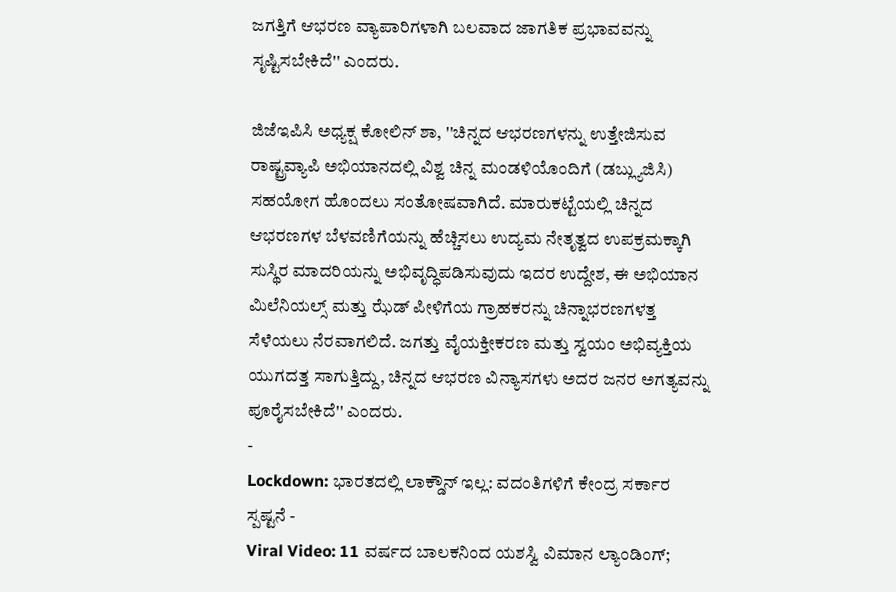ಜಗತ್ತಿಗೆ ಆಭರಣ ವ್ಯಾಪಾರಿಗಳಾಗಿ ಬಲವಾದ ಜಾಗತಿಕ ಪ್ರಭಾವವನ್ನು ಸೃಷ್ಟಿಸಬೇಕಿದೆ'' ಎಂದರು.

ಜಿಜೆಇಪಿಸಿ ಅಧ್ಯಕ್ಷ ಕೋಲಿನ್ ಶಾ, ''ಚಿನ್ನದ ಆಭರಣಗಳನ್ನು ಉತ್ತೇಜಿಸುವ ರಾಷ್ಟ್ರವ್ಯಾಪಿ ಅಭಿಯಾನದಲ್ಲಿ ವಿಶ್ವ ಚಿನ್ನ ಮಂಡಳಿಯೊಂದಿಗೆ (ಡಬ್ಲ್ಯುಜಿಸಿ) ಸಹಯೋಗ ಹೊಂದಲು ಸಂತೋಷವಾಗಿದೆ. ಮಾರುಕಟ್ಟೆಯಲ್ಲಿ ಚಿನ್ನದ ಆಭರಣಗಳ ಬೆಳವಣಿಗೆಯನ್ನು ಹೆಚ್ಚಿಸಲು ಉದ್ಯಮ ನೇತೃತ್ವದ ಉಪಕ್ರಮಕ್ಕಾಗಿ ಸುಸ್ಥಿರ ಮಾದರಿಯನ್ನು ಅಭಿವೃದ್ಧಿಪಡಿಸುವುದು ಇದರ ಉದ್ದೇಶ, ಈ ಅಭಿಯಾನ ಮಿಲೆನಿಯಲ್ಸ್ ಮತ್ತು ಝೆಡ್ ಪೀಳಿಗೆಯ ಗ್ರಾಹಕರನ್ನು ಚಿನ್ನಾಭರಣಗಳತ್ತ ಸೆಳೆಯಲು ನೆರವಾಗಲಿದೆ. ಜಗತ್ತು ವೈಯಕ್ತೀಕರಣ ಮತ್ತು ಸ್ವಯಂ ಅಭಿವ್ಯಕ್ತಿಯ ಯುಗದತ್ತ ಸಾಗುತ್ತಿದ್ದು, ಚಿನ್ನದ ಆಭರಣ ವಿನ್ಯಾಸಗಳು ಅದರ ಜನರ ಅಗತ್ಯವನ್ನು ಪೂರೈಸಬೇಕಿದೆ'' ಎಂದರು.
-
Lockdown: ಭಾರತದಲ್ಲಿ ಲಾಕ್ಡೌನ್ ಇಲ್ಲ: ವದಂತಿಗಳಿಗೆ ಕೇಂದ್ರ ಸರ್ಕಾರ ಸ್ಪಷ್ಟನೆ -
Viral Video: 11 ವರ್ಷದ ಬಾಲಕನಿಂದ ಯಶಸ್ವಿ ವಿಮಾನ ಲ್ಯಾಂಡಿಂಗ್;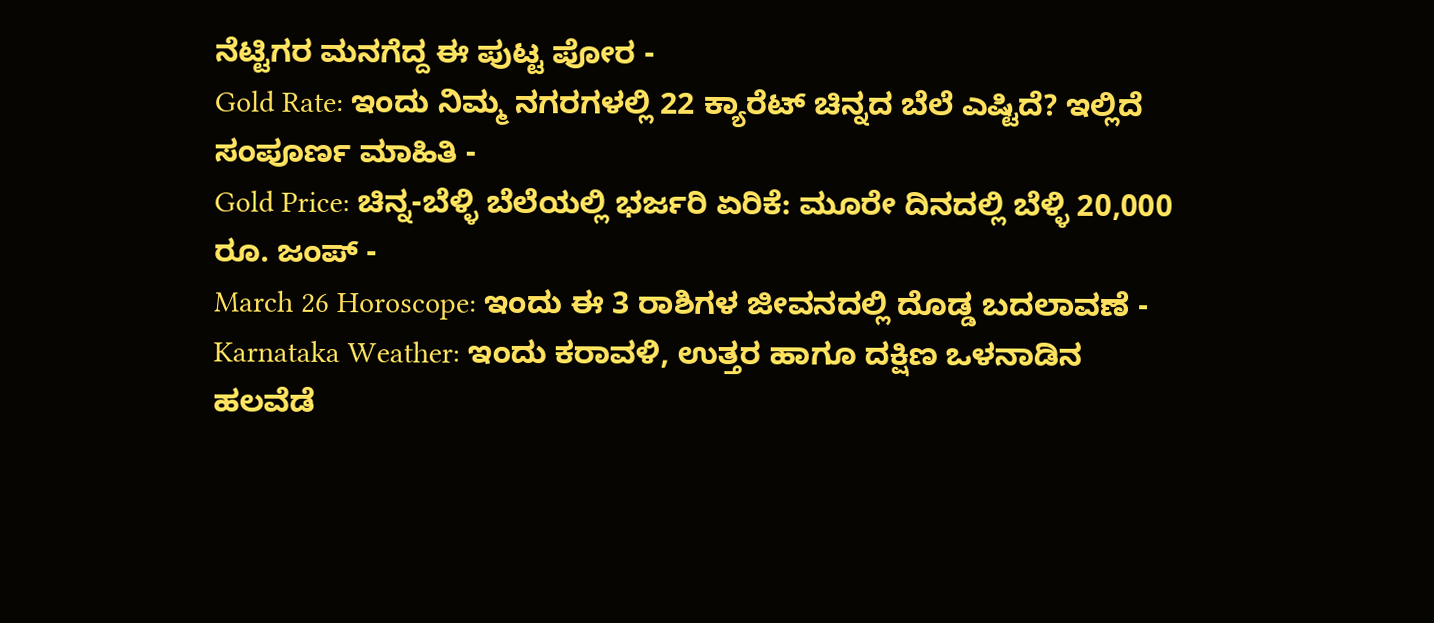ನೆಟ್ಟಿಗರ ಮನಗೆದ್ದ ಈ ಪುಟ್ಟ ಪೋರ -
Gold Rate: ಇಂದು ನಿಮ್ಮ ನಗರಗಳಲ್ಲಿ 22 ಕ್ಯಾರೆಟ್ ಚಿನ್ನದ ಬೆಲೆ ಎಷ್ಟಿದೆ? ಇಲ್ಲಿದೆ ಸಂಪೂರ್ಣ ಮಾಹಿತಿ -
Gold Price: ಚಿನ್ನ-ಬೆಳ್ಳಿ ಬೆಲೆಯಲ್ಲಿ ಭರ್ಜರಿ ಏರಿಕೆ: ಮೂರೇ ದಿನದಲ್ಲಿ ಬೆಳ್ಳಿ 20,000 ರೂ. ಜಂಪ್ -
March 26 Horoscope: ಇಂದು ಈ 3 ರಾಶಿಗಳ ಜೀವನದಲ್ಲಿ ದೊಡ್ಡ ಬದಲಾವಣೆ -
Karnataka Weather: ಇಂದು ಕರಾವಳಿ, ಉತ್ತರ ಹಾಗೂ ದಕ್ಷಿಣ ಒಳನಾಡಿನ ಹಲವೆಡೆ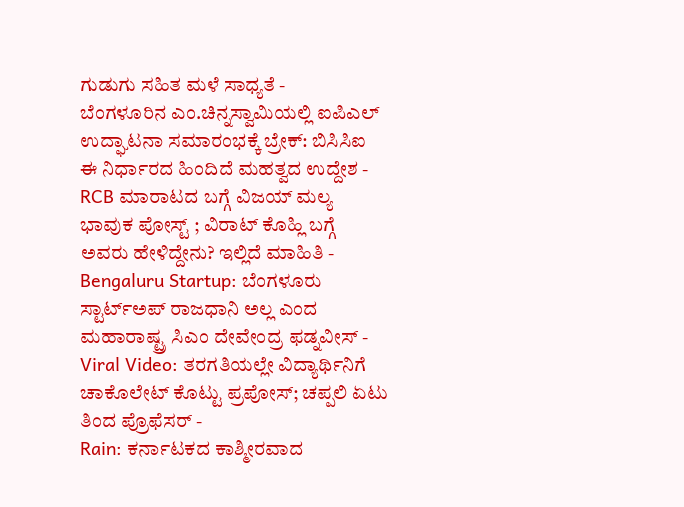ಗುಡುಗು ಸಹಿತ ಮಳೆ ಸಾಧ್ಯತೆ -
ಬೆಂಗಳೂರಿನ ಎಂ.ಚಿನ್ನಸ್ವಾಮಿಯಲ್ಲಿ ಐಪಿಎಲ್ ಉದ್ಘಾಟನಾ ಸಮಾರಂಭಕ್ಕೆ ಬ್ರೇಕ್: ಬಿಸಿಸಿಐ ಈ ನಿರ್ಧಾರದ ಹಿಂದಿದೆ ಮಹತ್ವದ ಉದ್ದೇಶ -
RCB ಮಾರಾಟದ ಬಗ್ಗೆ ವಿಜಯ್ ಮಲ್ಯ ಭಾವುಕ ಪೋಸ್ಟ್ ; ವಿರಾಟ್ ಕೊಹ್ಲಿ ಬಗ್ಗೆ ಅವರು ಹೇಳಿದ್ದೇನು? ಇಲ್ಲಿದೆ ಮಾಹಿತಿ -
Bengaluru Startup: ಬೆಂಗಳೂರು ಸ್ಟಾರ್ಟ್ಅಪ್ ರಾಜಧಾನಿ ಅಲ್ಲ ಎಂದ ಮಹಾರಾಷ್ಟ್ರ ಸಿಎಂ ದೇವೇಂದ್ರ ಫಡ್ನವೀಸ್ -
Viral Video: ತರಗತಿಯಲ್ಲೇ ವಿದ್ಯಾರ್ಥಿನಿಗೆ ಚಾಕೊಲೇಟ್ ಕೊಟ್ಟು ಪ್ರಪೋಸ್; ಚಪ್ಪಲಿ ಏಟು ತಿಂದ ಪ್ರೊಫೆಸರ್ -
Rain: ಕರ್ನಾಟಕದ ಕಾಶ್ಮೀರವಾದ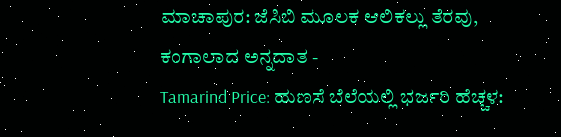ಮಾಚಾಪುರ: ಜೆಸಿಬಿ ಮೂಲಕ ಆಲಿಕಲ್ಲು ತೆರವು, ಕಂಗಾಲಾದ ಅನ್ನದಾತ -
Tamarind Price: ಹುಣಸೆ ಬೆಲೆಯಲ್ಲಿ ಭರ್ಜರಿ ಹೆಚ್ಚಳ: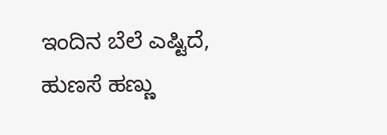ಇಂದಿನ ಬೆಲೆ ಎಷ್ಟಿದೆ, ಹುಣಸೆ ಹಣ್ಣು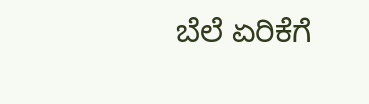ಬೆಲೆ ಏರಿಕೆಗೆ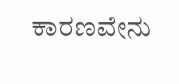ಕಾರಣವೇನು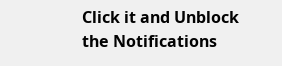Click it and Unblock the Notifications